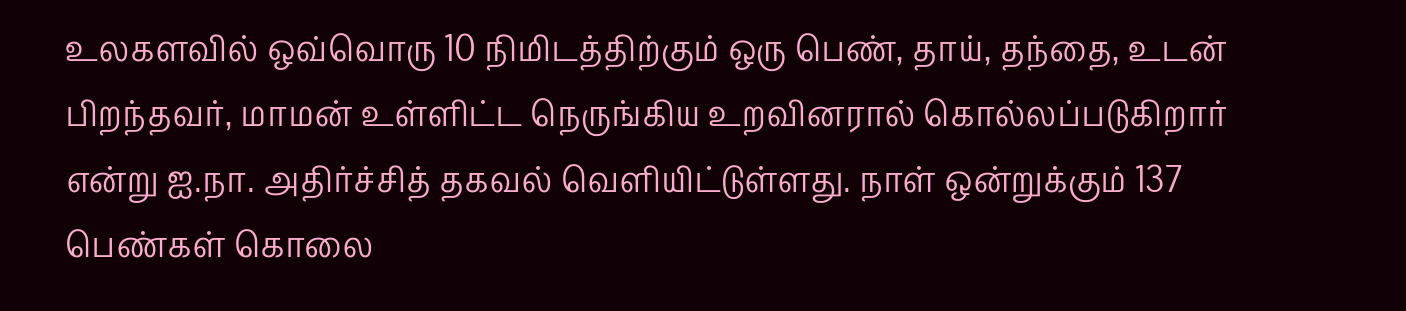உலகளவில் ஒவ்வொரு 10 நிமிடத்திற்கும் ஒரு பெண், தாய், தந்தை, உடன் பிறந்தவர், மாமன் உள்ளிட்ட நெருங்கிய உறவினரால் கொல்லப்படுகிறார் என்று ஐ.நா. அதிர்ச்சித் தகவல் வெளியிட்டுள்ளது. நாள் ஒன்றுக்கும் 137 பெண்கள் கொலை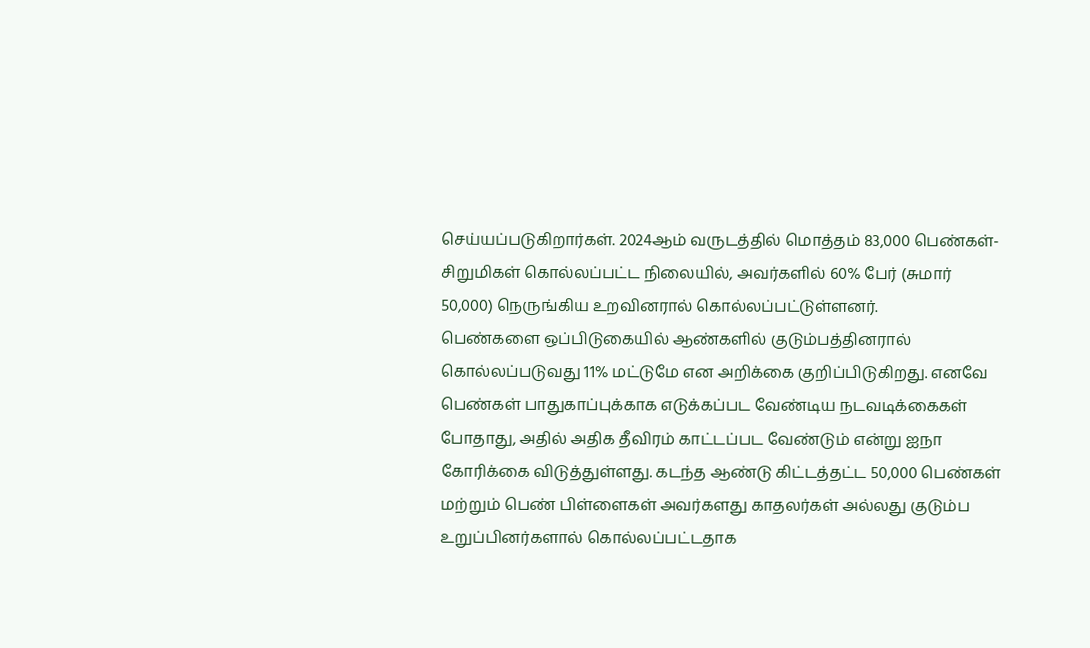செய்யப்படுகிறார்கள். 2024ஆம் வருடத்தில் மொத்தம் 83,000 பெண்கள்-சிறுமிகள் கொல்லப்பட்ட நிலையில், அவர்களில் 60% பேர் (சுமார் 50,000) நெருங்கிய உறவினரால் கொல்லப்பட்டுள்ளனர்.
பெண்களை ஒப்பிடுகையில் ஆண்களில் குடும்பத்தினரால் கொல்லப்படுவது 11% மட்டுமே என அறிக்கை குறிப்பிடுகிறது. எனவே பெண்கள் பாதுகாப்புக்காக எடுக்கப்பட வேண்டிய நடவடிக்கைகள் போதாது, அதில் அதிக தீவிரம் காட்டப்பட வேண்டும் என்று ஐநா கோரிக்கை விடுத்துள்ளது. கடந்த ஆண்டு கிட்டத்தட்ட 50,000 பெண்கள் மற்றும் பெண் பிள்ளைகள் அவர்களது காதலர்கள் அல்லது குடும்ப உறுப்பினர்களால் கொல்லப்பட்டதாக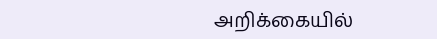அறிக்கையில்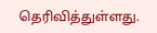தெரிவித்துள்ளது.